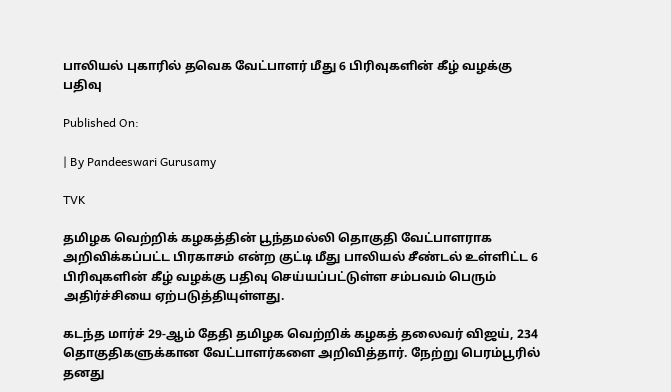பாலியல் புகாரில் தவெக வேட்பாளர் மீது 6 பிரிவுகளின் கீழ் வழக்கு பதிவு

Published On:

| By Pandeeswari Gurusamy

TVK

தமிழக வெற்றிக் கழகத்தின் பூந்தமல்லி தொகுதி வேட்பாளராக அறிவிக்கப்பட்ட பிரகாசம் என்ற குட்டி மீது பாலியல் சீண்டல் உள்ளிட்ட 6 பிரிவுகளின் கீழ் வழக்கு பதிவு செய்யப்பட்டுள்ள சம்பவம் பெரும் அதிர்ச்சியை ஏற்படுத்தியுள்ளது.

கடந்த மார்ச் 29-ஆம் தேதி தமிழக வெற்றிக் கழகத் தலைவர் விஜய், 234 தொகுதிகளுக்கான வேட்பாளர்களை அறிவித்தார். நேற்று பெரம்பூரில் தனது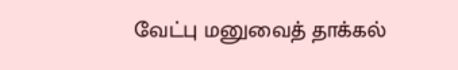வேட்பு மனுவைத் தாக்கல்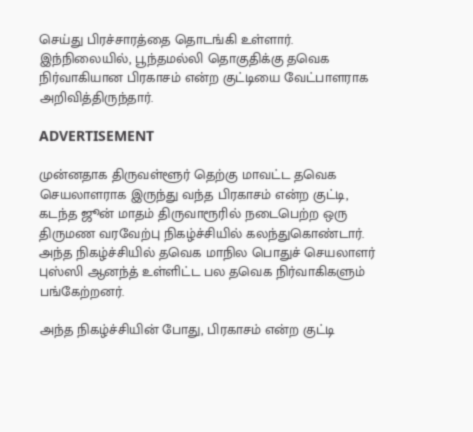செய்து பிரச்சாரத்தை தொடங்கி உள்ளார். இந்நிலையில், பூந்தமல்லி தொகுதிக்கு தவெக நிர்வாகியான பிரகாசம் என்ற குட்டியை வேட்பாளராக அறிவித்திருந்தார்.

ADVERTISEMENT

முன்னதாக திருவள்ளூர் தெற்கு மாவட்ட தவெக செயலாளராக இருந்து வந்த பிரகாசம் என்ற குட்டி, கடந்த ஜூன் மாதம் திருவாரூரில் நடைபெற்ற ஒரு திருமண வரவேற்பு நிகழ்ச்சியில் கலந்துகொண்டார். அந்த நிகழ்ச்சியில் தவெக மாநில பொதுச் செயலாளர் புஸ்ஸி ஆனந்த் உள்ளிட்ட பல தவெக நிர்வாகிகளும் பங்கேற்றனர்.

அந்த நிகழ்ச்சியின் போது, பிரகாசம் என்ற குட்டி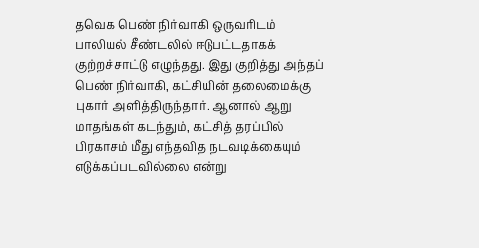தவெக பெண் நிர்வாகி ஒருவரிடம் பாலியல் சீண்டலில் ஈடுபட்டதாகக் குற்றச்சாட்டு எழுந்தது. இது குறித்து அந்தப் பெண் நிர்வாகி, கட்சியின் தலைமைக்கு புகார் அளித்திருந்தார். ஆனால் ஆறு மாதங்கள் கடந்தும், கட்சித் தரப்பில் பிரகாசம் மீது எந்தவித நடவடிக்கையும் எடுக்கப்படவில்லை என்று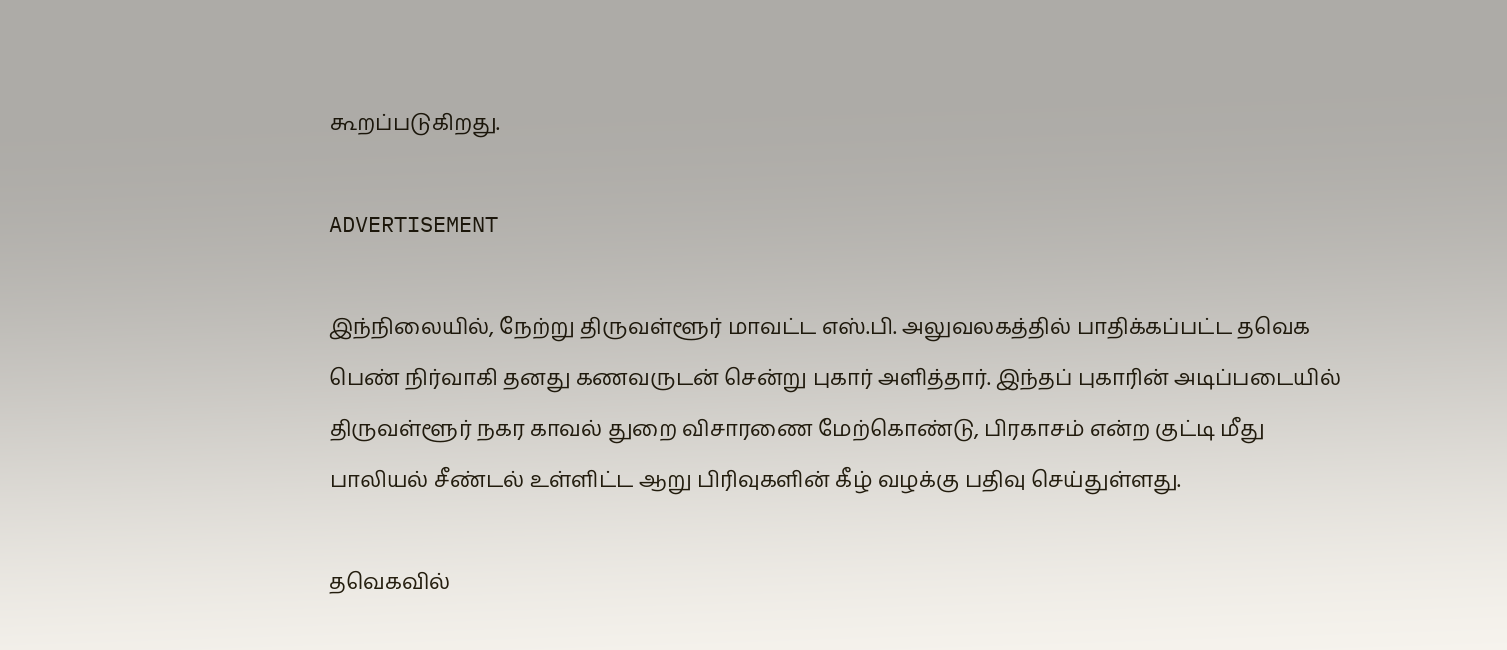கூறப்படுகிறது.

ADVERTISEMENT

இந்நிலையில், நேற்று திருவள்ளூர் மாவட்ட எஸ்.பி. அலுவலகத்தில் பாதிக்கப்பட்ட தவெக பெண் நிர்வாகி தனது கணவருடன் சென்று புகார் அளித்தார். இந்தப் புகாரின் அடிப்படையில் திருவள்ளூர் நகர காவல் துறை விசாரணை மேற்கொண்டு, பிரகாசம் என்ற குட்டி மீது பாலியல் சீண்டல் உள்ளிட்ட ஆறு பிரிவுகளின் கீழ் வழக்கு பதிவு செய்துள்ளது.

தவெகவில்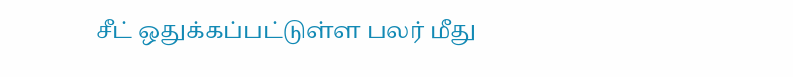சீட் ஒதுக்கப்பட்டுள்ள பலர் மீது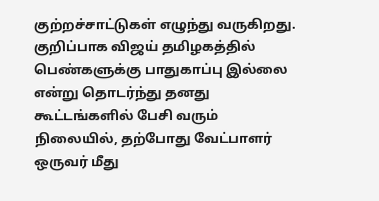குற்றச்சாட்டுகள் எழுந்து வருகிறது. குறிப்பாக விஜய் தமிழகத்தில் பெண்களுக்கு பாதுகாப்பு இல்லை என்று தொடர்ந்து தனது கூட்டங்களில் பேசி வரும் நிலையில், தற்போது வேட்பாளர் ஒருவர் மீது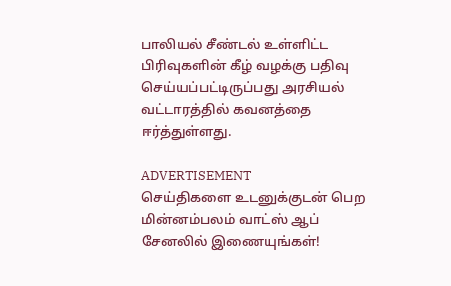பாலியல் சீண்டல் உள்ளிட்ட பிரிவுகளின் கீழ் வழக்கு பதிவு செய்யப்பட்டிருப்பது அரசியல் வட்டாரத்தில் கவனத்தை ஈர்த்துள்ளது.

ADVERTISEMENT
செய்திகளை உடனுக்குடன் பெற மின்னம்பலம் வாட்ஸ் ஆப் சேனலில் இணையுங்கள்!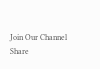Join Our Channel
Share